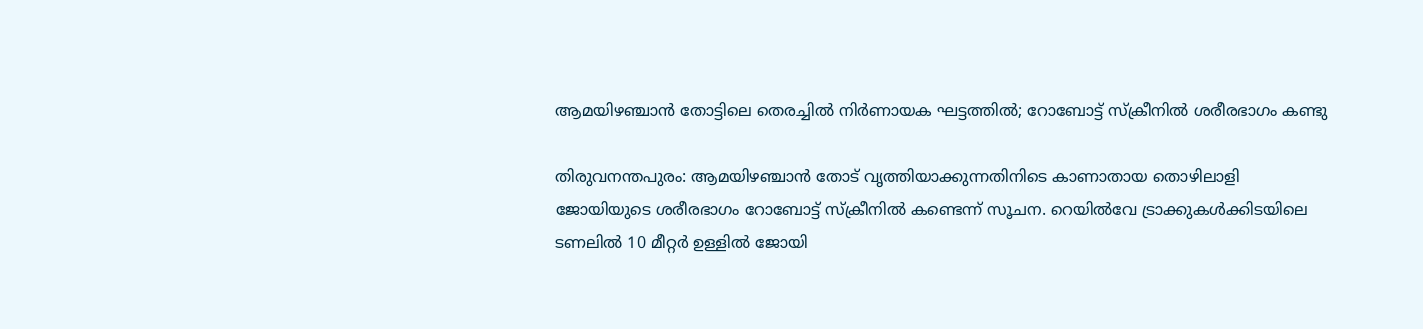ആമയിഴഞ്ചാൻ തോട്ടിലെ തെരച്ചിൽ നിർണായക ഘട്ടത്തിൽ; റോബോട്ട് സ്ക്രീനിൽ ശരീരഭാഗം കണ്ടു

തിരുവനന്തപുരം: ആമയിഴഞ്ചാൻ തോട് വൃത്തിയാക്കുന്നതിനിടെ കാണാതായ തൊഴിലാളി ജോയിയുടെ ശരീരഭാഗം റോബോട്ട് സ്ക്രീനിൽ കണ്ടെന്ന് സൂചന. റെയിൽവേ ട്രാക്കുകൾക്കിടയിലെ ടണലിൽ 10 മീറ്റർ ഉള്ളിൽ ജോയി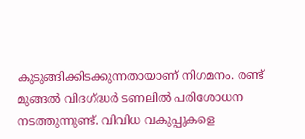കുടുങ്ങിക്കിടക്കുന്നതായാണ് നിഗമനം. രണ്ട് മുങ്ങൽ വിദഗ്ദ്ധർ ടണലിൽ പരിശോധന നടത്തുന്നുണ്ട്. വിവിധ വകുപ്പുകളെ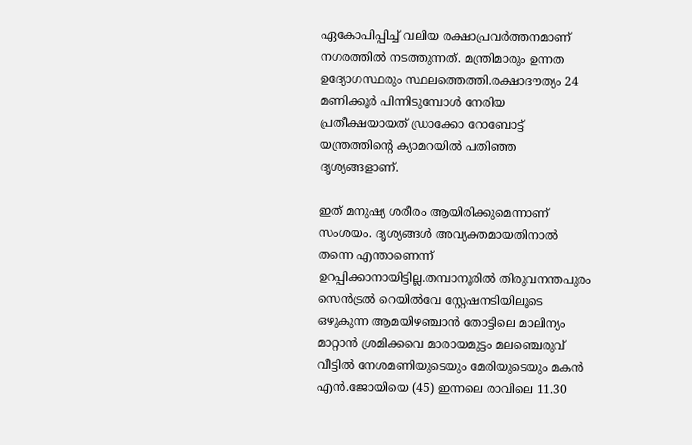ഏകോപിപ്പിച്ച് വലിയ രക്ഷാപ്രവർത്തനമാണ് നഗരത്തിൽ നടത്തുന്നത്. മന്ത്രിമാരും ഉന്നത ഉദ്യോഗസ്ഥരും സ്ഥലത്തെത്തി.രക്ഷാദൗത്യം 24 മണിക്കൂർ പിന്നിടുമ്പോൾ നേരിയ പ്രതീക്ഷയായത് ഡ്രാക്കോ റോബോട്ട് യന്ത്രത്തിന്റെ ക്യാമറയിൽ പതിഞ്ഞ ദൃശ്യങ്ങളാണ്.

ഇത് മനുഷ്യ ശരീരം ആയിരിക്കുമെന്നാണ് സംശയം. ദൃശ്യങ്ങൾ അവ്യക്തമായതിനാൽ തന്നെ എന്താണെന്ന് ഉറപ്പിക്കാനായിട്ടില്ല.തമ്പാനൂരിൽ തിരുവനന്തപുരം സെൻട്രൽ റെയിൽവേ സ്റ്റേഷനടിയിലൂടെ ഒഴുകുന്ന ആമയിഴഞ്ചാൻ തോട്ടിലെ മാലിന്യം മാറ്റാൻ ശ്രമിക്കവെ മാരായമുട്ടം മലഞ്ചെരുവ് വീട്ടിൽ നേശമണിയുടെയും മേരിയുടെയും മകൻ എൻ.ജോയിയെ (45) ഇന്നലെ രാവിലെ 11.30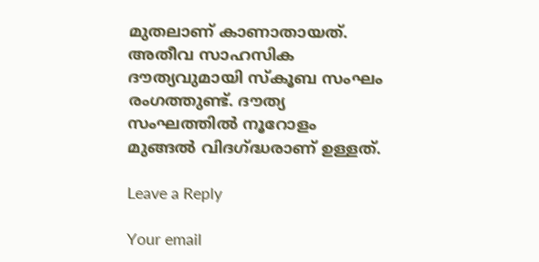മുതലാണ് കാണാതായത്. അതീവ സാഹസിക ദൗത്യവുമായി സ്‌കൂബ സംഘം രംഗത്തുണ്ട്. ദൗത്യ സംഘത്തിൽ നൂറോളം മുങ്ങൽ വിദഗ്ദ്ധരാണ് ഉള്ളത്.

Leave a Reply

Your email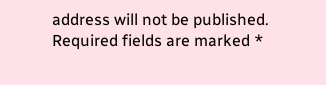address will not be published. Required fields are marked *